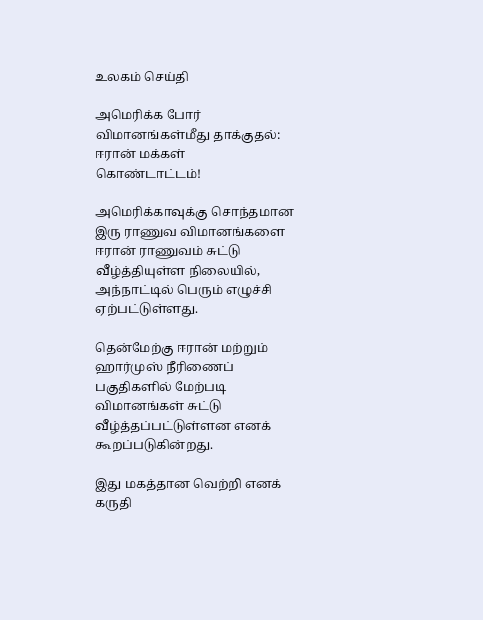உலகம் செய்தி

அமெரிக்க போர் விமானங்கள்மீது தாக்குதல்: ஈரான் மக்கள் கொண்டாட்டம்!

அமெரிக்காவுக்கு சொந்தமான இரு ராணுவ விமானங்களை ஈரான் ராணுவம் சுட்டு வீழ்த்தியுள்ள நிலையில், அந்நாட்டில் பெரும் எழுச்சி ஏற்பட்டுள்ளது.

தென்மேற்கு ஈரான் மற்றும் ஹார்முஸ் நீரிணைப் பகுதிகளில் மேற்படி விமானங்கள் சுட்டு வீழ்த்தப்பட்டுள்ளன எனக் கூறப்படுகின்றது.

இது மகத்தான வெற்றி எனக் கருதி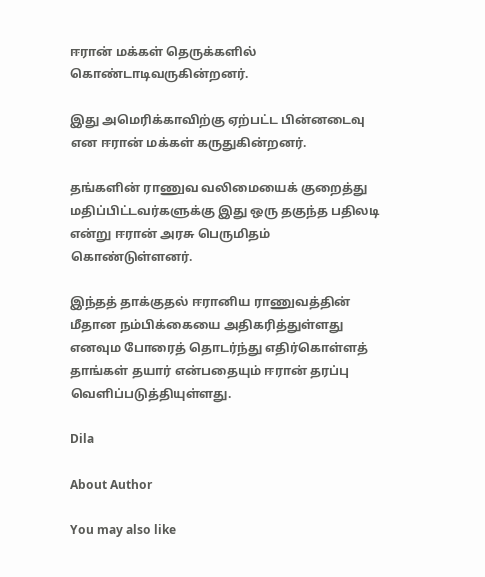ஈரான் மக்கள் தெருக்களில் கொண்டாடிவருகின்றனர்.

இது அமெரிக்காவிற்கு ஏற்பட்ட பின்னடைவு என ஈரான் மக்கள் கருதுகின்றனர்.

தங்களின் ராணுவ வலிமையைக் குறைத்து மதிப்பிட்டவர்களுக்கு இது ஒரு தகுந்த பதிலடி என்று ஈரான் அரசு பெருமிதம் கொண்டுள்ளனர்.

இந்தத் தாக்குதல் ஈரானிய ராணுவத்தின் மீதான நம்பிக்கையை அதிகரித்துள்ளது எனவும போரைத் தொடர்ந்து எதிர்கொள்ளத் தாங்கள் தயார் என்பதையும் ஈரான் தரப்பு வெளிப்படுத்தியுள்ளது.

Dila

About Author

You may also like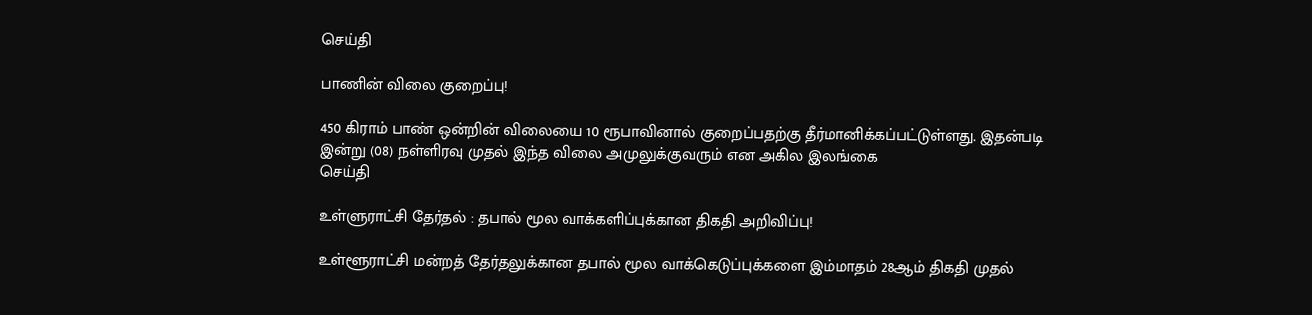செய்தி

பாணின் விலை குறைப்பு!

450 கிராம் பாண் ஒன்றின் விலையை 10 ரூபாவினால் குறைப்பதற்கு தீர்மானிக்கப்பட்டுள்ளது. இதன்படி   இன்று (08) நள்ளிரவு முதல் இந்த விலை அமுலுக்குவரும் என அகில இலங்கை
செய்தி

உள்ளுராட்சி தேர்தல் : தபால் மூல வாக்களிப்புக்கான திகதி அறிவிப்பு!

உள்ளூராட்சி மன்றத் தேர்தலுக்கான தபால் மூல வாக்கெடுப்புக்களை இம்மாதம் 28ஆம் திகதி முதல்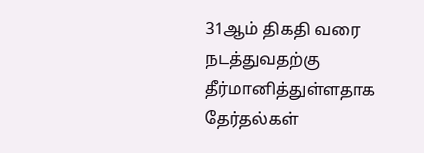31ஆம் திகதி வரை நடத்துவதற்கு தீர்மானித்துள்ளதாக தேர்தல்கள்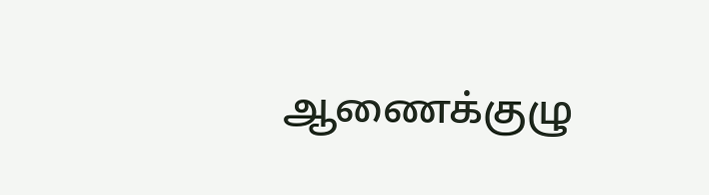ஆணைக்குழு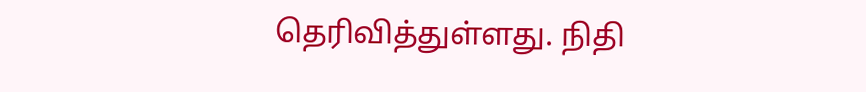தெரிவித்துள்ளது. நிதி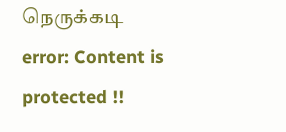நெருக்கடி
error: Content is protected !!